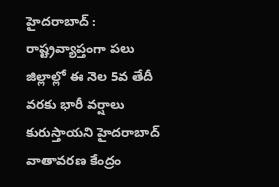హైదరాబాద్ : రాష్ట్రవ్యాప్తంగా పలు జిల్లాల్లో ఈ నెల 5వ తేదీ వరకు భారీ వర్షాలు కురుస్తాయని హైదరాబాద్ వాతావరణ కేంద్రం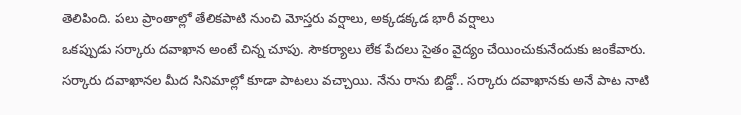తెలిపింది. పలు ప్రాంతాల్లో తేలికపాటి నుంచి మోస్తరు వర్షాలు, అక్కడక్కడ భారీ వర్షాలు
ఒకప్పుడు సర్కారు దవాఖాన అంటే చిన్న చూపు. సౌకర్యాలు లేక పేదలు సైతం వైద్యం చేయించుకునేందుకు జంకేవారు. సర్కారు దవాఖానల మీద సినిమాల్లో కూడా పాటలు వచ్చాయి. నేను రాను బిడ్డో.. సర్కారు దవాఖానకు అనే పాట నాటి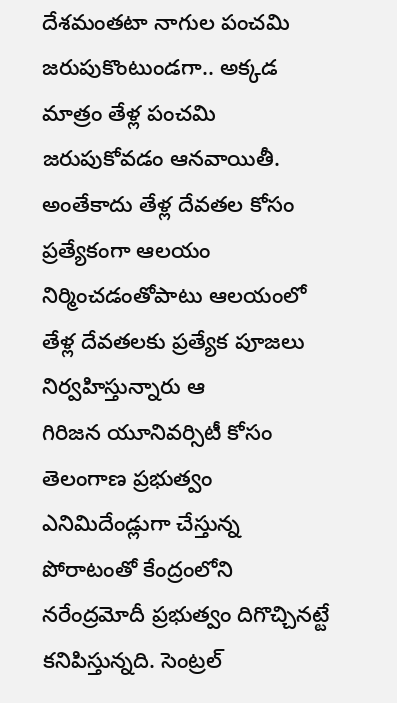దేశమంతటా నాగుల పంచమి జరుపుకొంటుండగా.. అక్కడ మాత్రం తేళ్ల పంచమి జరుపుకోవడం ఆనవాయితీ. అంతేకాదు తేళ్ల దేవతల కోసం ప్రత్యేకంగా ఆలయం నిర్మించడంతోపాటు ఆలయంలో తేళ్ల దేవతలకు ప్రత్యేక పూజలు నిర్వహిస్తున్నారు ఆ
గిరిజన యూనివర్సిటీ కోసం తెలంగాణ ప్రభుత్వం ఎనిమిదేండ్లుగా చేస్తున్న పోరాటంతో కేంద్రంలోని నరేంద్రమోదీ ప్రభుత్వం దిగొచ్చినట్టే కనిపిస్తున్నది. సెంట్రల్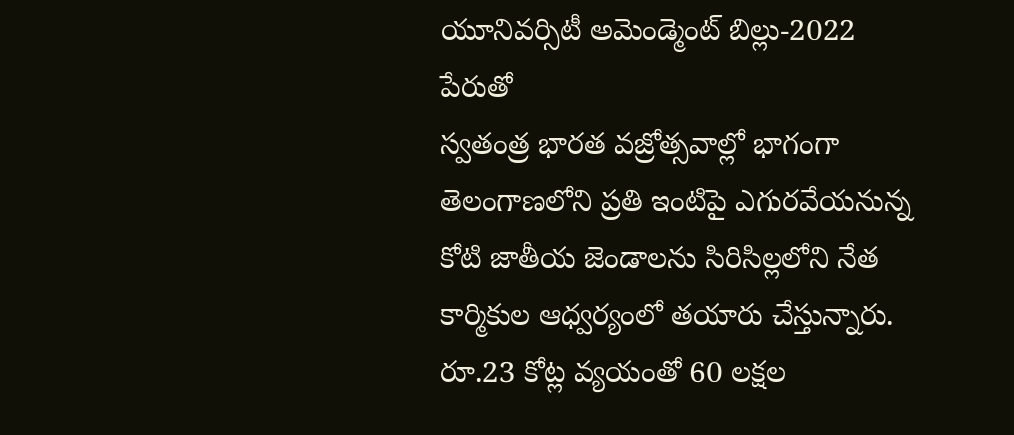యూనివర్సిటీ అమెండ్మెంట్ బిల్లు-2022 పేరుతో
స్వతంత్ర భారత వజ్రోత్సవాల్లో భాగంగా తెలంగాణలోని ప్రతి ఇంటిపై ఎగురవేయనున్న కోటి జాతీయ జెండాలను సిరిసిల్లలోని నేత కార్మికుల ఆధ్వర్యంలో తయారు చేస్తున్నారు. రూ.23 కోట్ల వ్యయంతో 60 లక్షల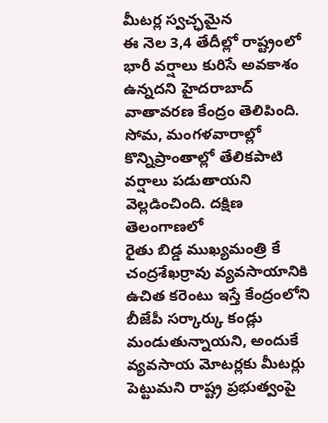మీటర్ల స్వచ్ఛమైన
ఈ నెల 3,4 తేదీల్లో రాష్ట్రంలో భారీ వర్షాలు కురిసే అవకాశం ఉన్నదని హైదరాబాద్ వాతావరణ కేంద్రం తెలిపింది. సోమ, మంగళవారాల్లో కొన్నిప్రాంతాల్లో తేలికపాటి వర్షాలు పడుతాయని వెల్లడించింది. దక్షిణ తెలంగాణలో
రైతు బిడ్డ ముఖ్యమంత్రి కే చంద్రశేఖర్రావు వ్యవసాయానికి ఉచిత కరెంటు ఇస్తే కేంద్రంలోని బీజేపీ సర్కార్కు కండ్లు మండుతున్నాయని, అందుకే వ్యవసాయ మోటర్లకు మీటర్లు పెట్టుమని రాష్ట్ర ప్రభుత్వంపై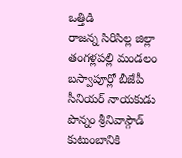ఒత్తిడి
రాజన్న సిరిసిల్ల జిల్లా తంగళ్లపల్లి మండలం బస్వాపూర్లో బీజేపీ సీనియర్ నాయకుడు పొన్నం శ్రీనివాస్గౌడ్ కుటుంబానికి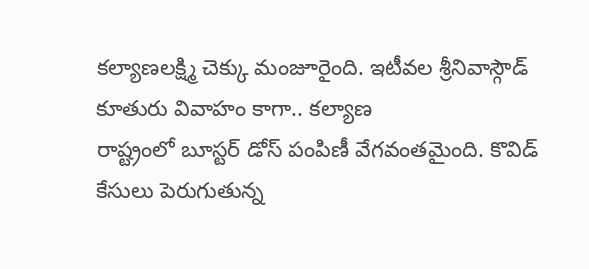కల్యాణలక్ష్మి చెక్కు మంజూరైంది. ఇటీవల శ్రీనివాస్గౌడ్ కూతురు వివాహం కాగా.. కల్యాణ
రాష్ట్రంలో బూస్టర్ డోస్ పంపిణీ వేగవంతమైంది. కొవిడ్ కేసులు పెరుగుతున్న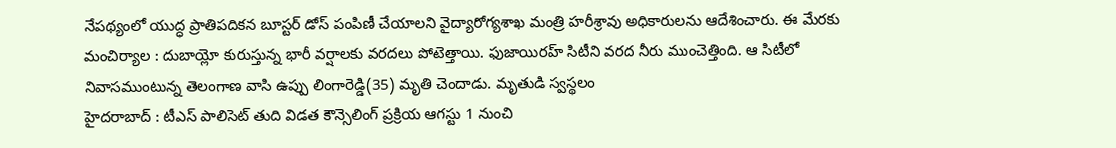నేపథ్యంలో యుద్ధ ప్రాతిపదికన బూస్టర్ డోస్ పంపిణీ చేయాలని వైద్యారోగ్యశాఖ మంత్రి హరీశ్రావు అధికారులను ఆదేశించారు. ఈ మేరకు
మంచిర్యాల : దుబాయ్లో కురుస్తున్న భారీ వర్షాలకు వరదలు పోటెత్తాయి. ఫుజాయిరహ్ సిటీని వరద నీరు ముంచెత్తింది. ఆ సిటీలో నివాసముంటున్న తెలంగాణ వాసి ఉప్పు లింగారెడ్డి(35) మృతి చెందాడు. మృతుడి స్వస్థలం
హైదరాబాద్ : టీఎస్ పాలిసెట్ తుది విడత కౌన్సెలింగ్ ప్రక్రియ ఆగస్టు 1 నుంచి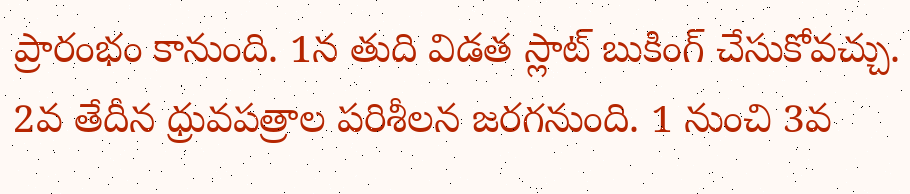ప్రారంభం కానుంది. 1న తుది విడత స్లాట్ బుకింగ్ చేసుకోవచ్చు. 2వ తేదీన ధ్రువపత్రాల పరిశీలన జరగనుంది. 1 నుంచి 3వ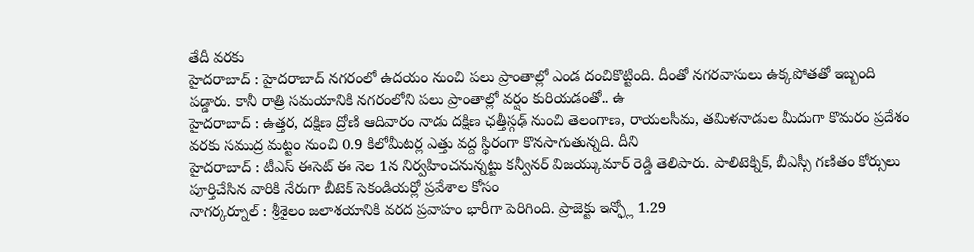తేదీ వరకు
హైదరాబాద్ : హైదరాబాద్ నగరంలో ఉదయం నుంచి పలు ప్రాంతాల్లో ఎండ దంచికొట్టింది. దీంతో నగరవాసులు ఉక్కపోతతో ఇబ్బంది పడ్డారు. కానీ రాత్రి సమయానికి నగరంలోని పలు ప్రాంతాల్లో వర్షం కురియడంతో.. ఉ
హైదరాబాద్ : ఉత్తర, దక్షిణ ద్రోణి ఆదివారం నాడు దక్షిణ ఛత్తీస్గఢ్ నుంచి తెలంగాణ, రాయలసీమ, తమిళనాడుల మీదుగా కొమరం ప్రదేశం వరకు సముద్ర మట్టం నుంచి 0.9 కిలోమీటర్ల ఎత్తు వద్ద స్థిరంగా కొనసాగుతున్నది. దీని
హైదరాబాద్ : టీఎస్ ఈసెట్ ఈ నెల 1న నిర్వహించనున్నట్టు కన్వీనర్ విజయ్కుమార్ రెడ్డి తెలిపారు. పాలిటెక్నిక్, బీఎస్సీ గణితం కోర్సులు పూర్తిచేసిన వారికి నేరుగా బీటెక్ సెకండియర్లో ప్రవేశాల కోసం
నాగర్కర్నూల్ : శ్రీశైలం జలాశయానికి వరద ప్రవాహం భారీగా పెరిగింది. ప్రాజెక్టు ఇన్ఫ్లో 1.29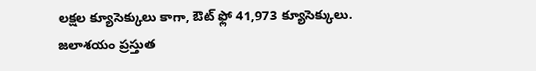లక్షల క్యూసెక్కులు కాగా, ఔట్ ఫ్లో 41,973 క్యూసెక్కులు. జలాశయం ప్రస్తుత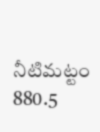నీటిమట్టం 880.5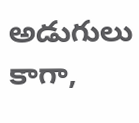అడుగులు కాగా,